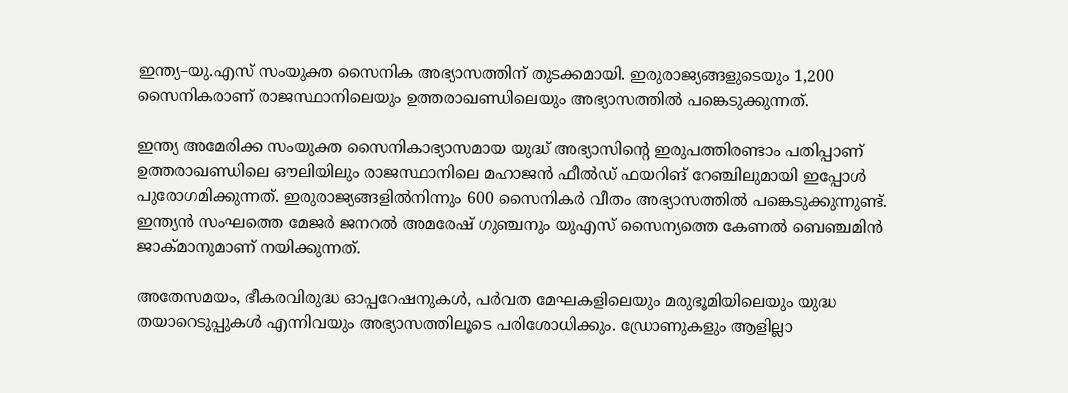ഇന്ത്യ–യു.എസ് സംയുക്ത സൈനിക അഭ്യാസത്തിന് തുടക്കമായി. ഇരുരാജ്യങ്ങളുടെയും 1,200 സൈനികരാണ് രാജസ്ഥാനിലെയും ഉത്തരാഖണ്ഡിലെയും അഭ്യാസത്തില്‍ പങ്കെടുക്കുന്നത്.

ഇന്ത്യ അമേരിക്ക സംയുക്ത സൈനികാഭ്യാസമായ യുദ്ധ് അഭ്യാസിന്‍റെ ഇരുപത്തിരണ്ടാം പതിപ്പാണ് ഉത്തരാഖണ്ഡിലെ ഔലിയിലും രാജസ്ഥാനിലെ മഹാജൻ ഫീൽഡ് ഫയറിങ് റേഞ്ചിലുമായി ഇപ്പോൾ പുരോഗമിക്കുന്നത്. ഇരുരാജ്യങ്ങളിൽനിന്നും 600 സൈനികർ വീതം അഭ്യാസത്തിൽ പങ്കെടുക്കുന്നുണ്ട്. ഇന്ത്യന്‍ സംഘത്തെ മേജർ ജനറൽ അമരേഷ് ഗുഞ്ചനും യുഎസ് സൈന്യത്തെ കേണല്‍‍ ബെഞ്ചമിന്‍ ജാക്മാനുമാണ് നയിക്കുന്നത്.

അതേസമയം, ഭീകരവിരുദ്ധ ഓപ്പറേഷനുകള്‍, പർവത മേഘകളിലെയും മരുഭൂമിയിലെയും യുദ്ധ തയാറെടുപ്പുകള്‍ എന്നിവയും അഭ്യാസത്തിലൂടെ പരിശോധിക്കും. ഡ്രോണുകളും ആളില്ലാ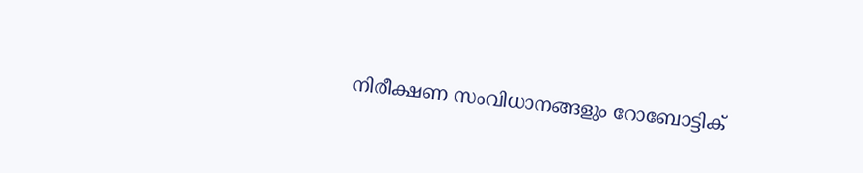നിരീക്ഷണ സംവിധാനങ്ങളും റോബോട്ടിക്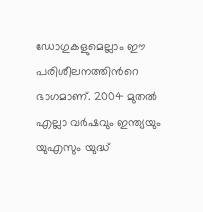ഡോഗുകളുമെല്ലാം ഈ പരിശീലനത്തിന്‍റെ ഭാഗമാണ്. 2004 മുതല്‍ എല്ലാ വര്‍ഷവും ഇന്ത്യയും യുഎസും യുദ്ധ്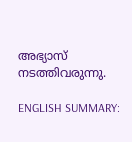അഭ്യാസ് നടത്തിവരുന്നു.

ENGLISH SUMMARY: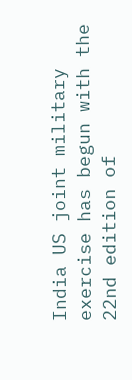India US joint military exercise has begun with the 22nd edition of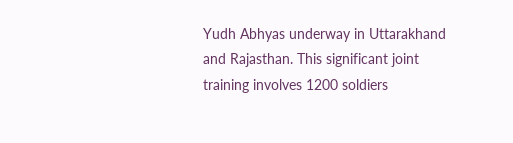Yudh Abhyas underway in Uttarakhand and Rajasthan. This significant joint training involves 1200 soldiers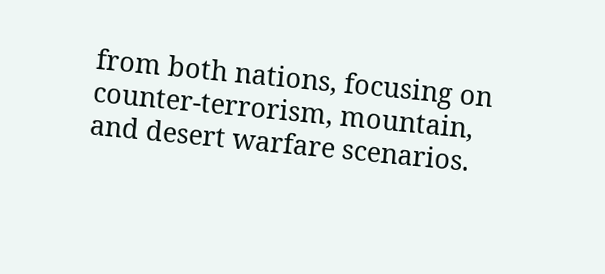from both nations, focusing on counter-terrorism, mountain, and desert warfare scenarios.